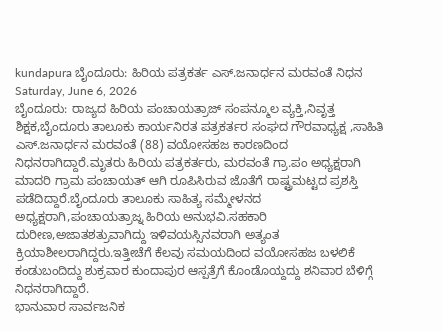kundapura ಬೈಂದೂರು: ಹಿರಿಯ ಪತ್ರಕರ್ತ ಎಸ್.ಜನಾರ್ಧನ ಮರವಂತೆ ನಿಧನ
Saturday, June 6, 2026
ಬೈಂದೂರು: ರಾಜ್ಯದ ಹಿರಿಯ ಪಂಚಾಯತ್ರಾಜ್ ಸಂಪನ್ಮೂಲ ವ್ಯಕ್ತಿ,ನಿವೃತ್ತ ಶಿಕ್ಷಕ,ಬೈಂದೂರು ತಾಲೂಕು ಕಾರ್ಯನಿರತ ಪತ್ರಕರ್ತರ ಸಂಘದ ಗೌರವಾಧ್ಯಕ್ಷ ,ಸಾಹಿತಿ ಎಸ್.ಜನಾರ್ಧನ ಮರವಂತೆ (88) ವಯೋಸಹಜ ಕಾರಣದಿಂದ ನಿಧನರಾಗಿದ್ದಾರೆ.ಮೃತರು ಹಿರಿಯ ಪತ್ರಕರ್ತರು, ಮರವಂತೆ ಗ್ರಾ.ಪಂ ಅಧ್ಯಕ್ಷರಾಗಿ ಮಾದರಿ ಗ್ರಾಮ ಪಂಚಾಯತ್ ಆಗಿ ರೂಪಿಸಿರುವ ಜೊತೆಗೆ ರಾಷ್ಟ್ರಮಟ್ಟದ ಪ್ರಶಸ್ತಿ ಪಡೆದಿದ್ದಾರೆ.ಬೈಂದೂರು ತಾಲೂಕು ಸಾಹಿತ್ಯ ಸಮ್ಮೇಳನದ ಅಧ್ಯಕ್ಷರಾಗಿ,ಪಂಚಾಯತ್ರಾಜ್ನ ಹಿರಿಯ ಅನುಭವಿ.ಸಹಕಾರಿ ದುರೀಣ,ಅಜಾತಶತ್ರುವಾಗಿದ್ದು ಇಳಿವಯಸ್ಸಿನವರಾಗಿ ಅತ್ಯಂತ ಕ್ರಿಯಾಶೀಲರಾಗಿದ್ದರು.ಇತ್ತೀಚೆಗೆ ಕೆಲವು ಸಮಯದಿಂದ ವಯೋಸಹಜ ಬಳಲಿಕೆ ಕಂಡುಬಂದಿದ್ದು ಶುಕ್ರವಾರ ಕುಂದಾಪುರ ಆಸ್ಪತ್ರೆಗೆ ಕೊಂಡೊಯ್ದದ್ದು ಶನಿವಾರ ಬೆಳಿಗ್ಗೆ ನಿಧನರಾಗಿದ್ದಾರೆ.
ಭಾನುವಾರ ಸಾರ್ವಜನಿಕ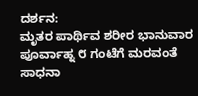ದರ್ಶನ:
ಮೃತರ ಪಾರ್ಥಿವ ಶರೀರ ಭಾನುವಾರ ಪೂರ್ವಾಹ್ನ ೮ ಗಂಟೆಗೆ ಮರವಂತೆ ಸಾಧನಾ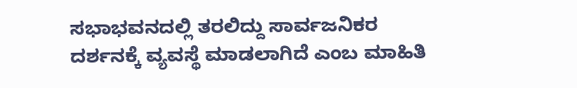ಸಭಾಭವನದಲ್ಲಿ ತರಲಿದ್ದು ಸಾರ್ವಜನಿಕರ ದರ್ಶನಕ್ಕೆ ವ್ಯವಸ್ಥೆ ಮಾಡಲಾಗಿದೆ ಎಂಬ ಮಾಹಿತಿ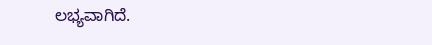ಲಭ್ಯವಾಗಿದೆ.